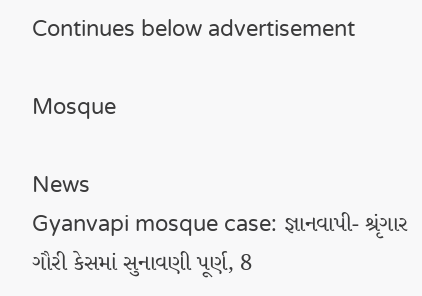Continues below advertisement

Mosque

News
Gyanvapi mosque case: જ્ઞાનવાપી- શ્રૃંગાર ગૌરી કેસમાં સુનાવણી પૂર્ણ, 8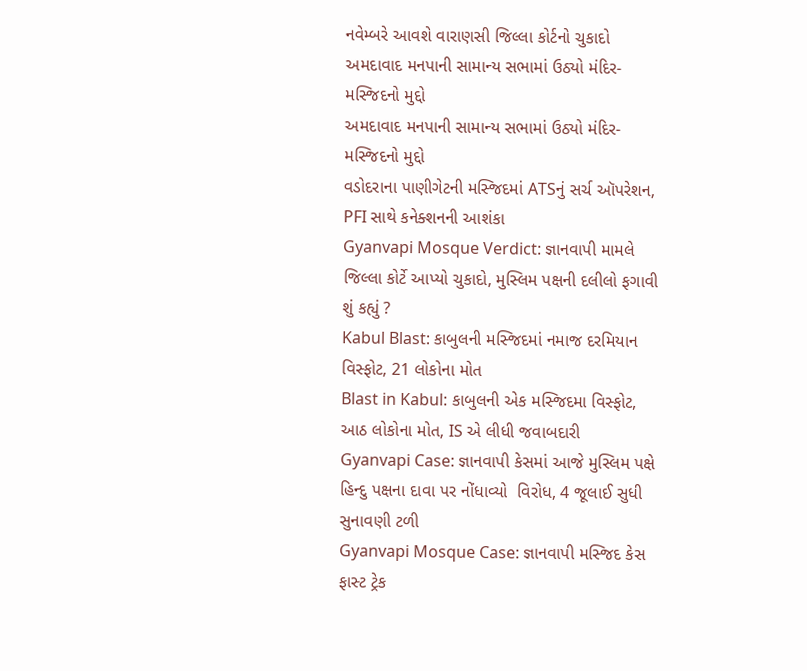નવેમ્બરે આવશે વારાણસી જિલ્લા કોર્ટનો ચુકાદો
અમદાવાદ મનપાની સામાન્ય સભામાં ઉઠ્યો મંદિર-મસ્જિદનો મુદ્દો
અમદાવાદ મનપાની સામાન્ય સભામાં ઉઠ્યો મંદિર-મસ્જિદનો મુદ્દો
વડોદરાના પાણીગેટની મસ્જિદમાં ATSનું સર્ચ ઑપરેશન, PFI સાથે કનેક્શનની આશંકા
Gyanvapi Mosque Verdict: જ્ઞાનવાપી મામલે જિલ્લા કોર્ટે આપ્યો ચુકાદો, મુસ્લિમ પક્ષની દલીલો ફગાવી શું કહ્યું ?
Kabul Blast: કાબુલની મસ્જિદમાં નમાજ દરમિયાન વિસ્ફોટ, 21 લોકોના મોત
Blast in Kabul: કાબુલની એક મસ્જિદમા વિસ્ફોટ, આઠ લોકોના મોત, IS એ લીધી જવાબદારી
Gyanvapi Case: જ્ઞાનવાપી કેસમાં આજે મુસ્લિમ પક્ષે હિન્દુ પક્ષના દાવા પર નોંધાવ્યો  વિરોધ, 4 જૂલાઈ સુધી સુનાવણી ટળી
Gyanvapi Mosque Case: જ્ઞાનવાપી મસ્જિદ કેસ ફાસ્ટ ટ્રેક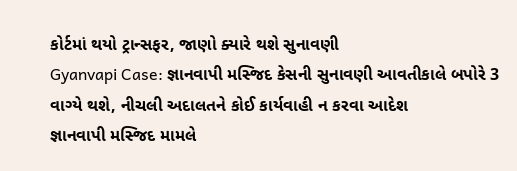કોર્ટમાં થયો ટ્રાન્સફર, જાણો ક્યારે થશે સુનાવણી
Gyanvapi Case: જ્ઞાનવાપી મસ્જિદ કેસની સુનાવણી આવતીકાલે બપોરે 3 વાગ્યે થશે, નીચલી અદાલતને કોઈ કાર્યવાહી ન કરવા આદેશ
જ્ઞાનવાપી મસ્જિદ મામલે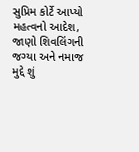સુપ્રિમ કોર્ટે આપ્યો મહત્વનો આદેશ, જાણો શિવલિંગની જગ્યા અને નમાજ મુદ્દે શું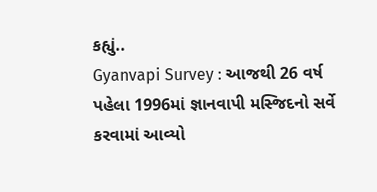કહ્યું..
Gyanvapi Survey : આજથી 26 વર્ષ પહેલા 1996માં જ્ઞાનવાપી મસ્જિદનો સર્વે કરવામાં આવ્યો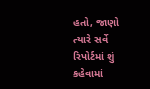હતો, જાણો ત્યારે સર્વે રિપોર્ટમાં શું કહેવામાં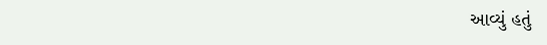આવ્યું હતું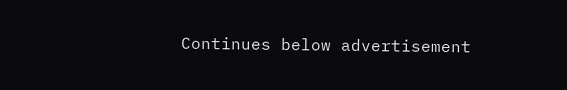Continues below advertisement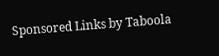Sponsored Links by Taboola